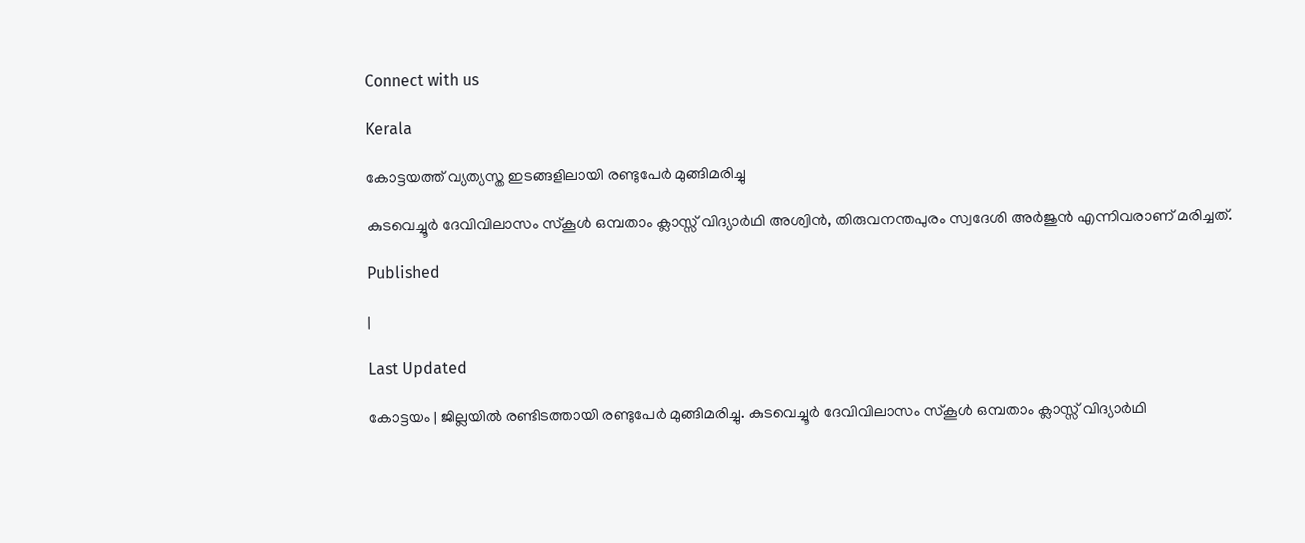Connect with us

Kerala

കോട്ടയത്ത് വ്യത്യസ്ത ഇടങ്ങളിലായി രണ്ടുപേര്‍ മുങ്ങിമരിച്ചു

കുടവെച്ചൂര്‍ ദേവിവിലാസം സ്‌കൂള്‍ ഒമ്പതാം ക്ലാസ്സ് വിദ്യാര്‍ഥി അശ്വിന്‍, തിരുവനന്തപുരം സ്വദേശി അര്‍ജുന്‍ എന്നിവരാണ് മരിച്ചത്.

Published

|

Last Updated

കോട്ടയം | ജില്ലയില്‍ രണ്ടിടത്തായി രണ്ടുപേര്‍ മുങ്ങിമരിച്ചു. കുടവെച്ചൂര്‍ ദേവിവിലാസം സ്‌കൂള്‍ ഒമ്പതാം ക്ലാസ്സ് വിദ്യാര്‍ഥി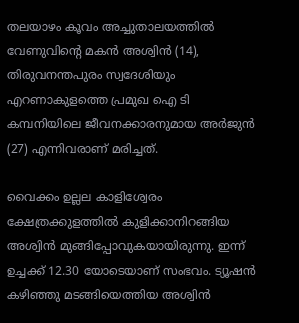തലയാഴം കൂവം അച്ചുതാലയത്തില്‍ വേണുവിന്റെ മകന്‍ അശ്വിന്‍ (14), തിരുവനന്തപുരം സ്വദേശിയും എറണാകുളത്തെ പ്രമുഖ ഐ ടി കമ്പനിയിലെ ജീവനക്കാരനുമായ അര്‍ജുന്‍ (27) എന്നിവരാണ് മരിച്ചത്.

വൈക്കം ഉല്ലല കാളിശ്വേരം ക്ഷേത്രക്കുളത്തില്‍ കുളിക്കാനിറങ്ങിയ അശ്വിന്‍ മുങ്ങിപ്പോവുകയായിരുന്നു. ഇന്ന് ഉച്ചക്ക് 12.30 യോടെയാണ് സംഭവം. ട്യൂഷന്‍ കഴിഞ്ഞു മടങ്ങിയെത്തിയ അശ്വിന്‍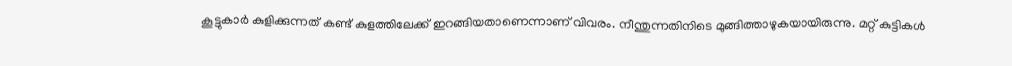കൂട്ടുകാര്‍ കുളിക്കുന്നത് കണ്ട് കുളത്തിലേക്ക് ഇറങ്ങിയതാണെന്നാണ് വിവരം. നീന്തുന്നതിനിടെ മുങ്ങിത്താഴുകയായിരുന്നു. മറ്റ് കുട്ടികള്‍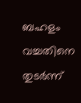ബഹളം വച്ചതിനെ തുടര്‍ന്ന്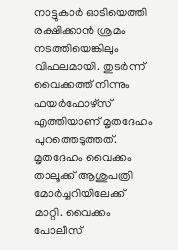നാട്ടുകാര്‍ ഓടിയെത്തി രക്ഷിക്കാന്‍ ശ്രമം നടത്തിയെങ്കിലും വിഫലമായി. തുടര്‍ന്ന് വൈക്കത്ത് നിന്നും ഫയര്‍ഫോഴ്സ് എത്തിയാണ് മൃതദേഹം പുറത്തെടുത്തത്. മൃതദേഹം വൈക്കം താലൂക്ക് ആശുപത്രി മോര്‍ച്ചറിയിലേക്ക് മാറ്റി. വൈക്കം പോലീസ്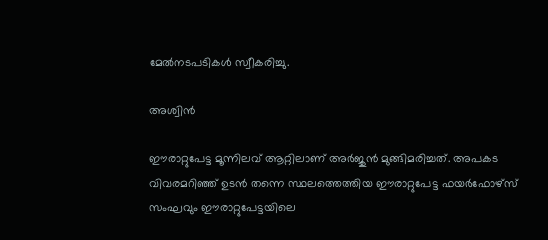മേല്‍നടപടികള്‍ സ്വീകരിച്ചു.

അശ്വിന്‍

ഈരാറ്റുപേട്ട മൂന്നിലവ് ആറ്റിലാണ് അര്‍ജുന്‍ മുങ്ങിമരിച്ചത്. അപകട വിവരമറിഞ്ഞ് ഉടന്‍ തന്നെ സ്ഥലത്തെത്തിയ ഈരാറ്റുപേട്ട ഫയര്‍ഫോഴ്‌സ് സംഘവും ഈരാറ്റുപേട്ടയിലെ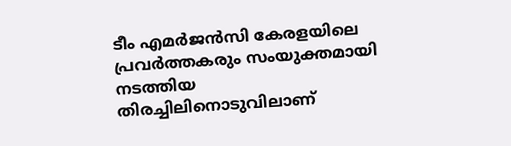ടീം എമര്‍ജന്‍സി കേരളയിലെ പ്രവര്‍ത്തകരും സംയുക്തമായി നടത്തിയ തിരച്ചിലിനൊടുവിലാണ്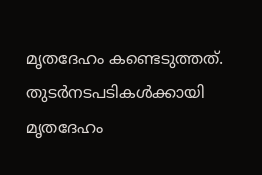മൃതദേഹം കണ്ടെടുത്തത്. തുടര്‍നടപടികള്‍ക്കായി മൃതദേഹം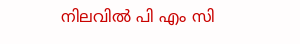നിലവില്‍ പി എം സി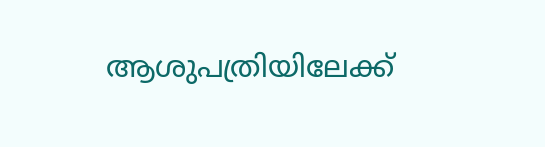ആശുപത്രിയിലേക്ക്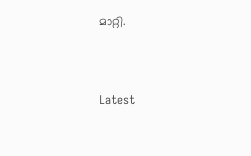മാറ്റി.



Latest